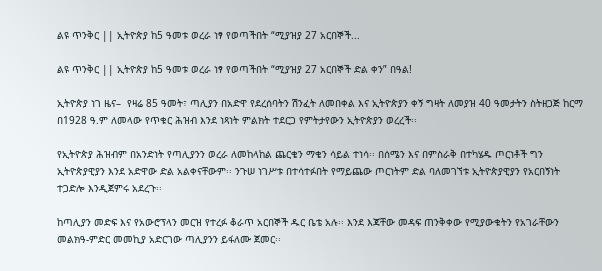ልዩ ጥንቅር || ኢትዮጵያ ከ5 ዓመቱ ወረራ ነፃ የወጣችበት “ሚያዝያ 27 አርበኞች...

ልዩ ጥንቅር || ኢትዮጵያ ከ5 ዓመቱ ወረራ ነፃ የወጣችበት “ሚያዝያ 27 አርበኞች ድል ቀን” በዓል!

ኢትዮጵያ ነገ ዜና–  የዛሬ 85 ዓመት፣ ጣሊያን በአድዋ የደረሰባትን ሽንፈት ለመበቀል እና ኢትዮጵያን ቀኝ ግዛት ለመያዝ 40 ዓመታትን ስትዘጋጅ ከርማ በ1928 ዓ.ም ለመላው የጥቁር ሕዝብ እንደ ነጻነት ምልክት ተደርጋ የምትታየውን ኢትዮጵያን ወረረች፡፡

የኢትዮጵያ ሕዝብም በአንድነት የጣሊያንን ወረራ ለመከላከል ጨርቄን ማቄን ሳይል ተነሳ፡፡ በሰሜን እና በምስራቅ በተካሄዱ ጦርነቶች ግን ኢትዮጵያዊያን እንደ አድዋው ድል አልቀናቸውም፡፡ ንጉሠ ነገሥቱ በተሳተፉበት የማይጨው ጦርነትም ድል ባለመገኘቱ ኢትዮጵያዊያን የአርበኝነት ተጋድሎ እንዲጀምሩ አደረጉ፡፡

ከጣሊያን መድፍ እና የአውሮፕላን መርዝ የተረፉ ቆራጥ አርበኞች ዱር ቤቴ አሉ፡፡ እንደ እጃቸው መዳፍ ጠንቅቀው የሚያውቁትን የአገራቸውን መልክዓ-ምድር መመኪያ አድርገው ጣሊያንን ይፋለሙ ጀመር፡፡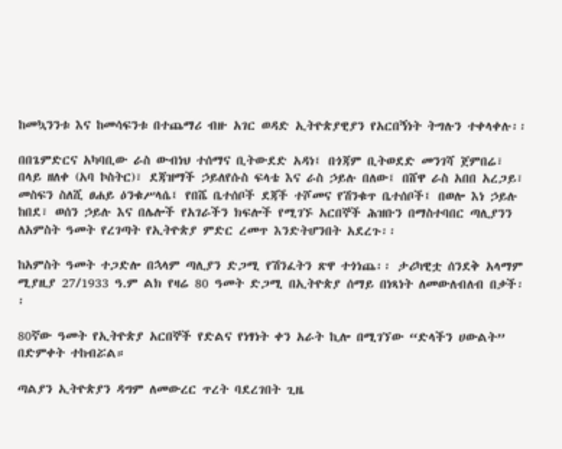ከመኳንንቱ እና ከመሳፍንቱ በተጨማሪ ብዙ አገር ወዳድ ኢትዮጵያዊያን የአርበኝነት ትግሉን ተቀላቀሉ፡፡

በበጌምድርና አካባቢው ራስ ውብነህ ተሰማና ቢትውደድ አዳነ፤ በጎጃም ቢትወደድ መንገሻ ጀምበሬ፣ በላይ ዘለቀ (አባ ኮስትር)፣ ደጃዝማች ኃይለየሱስ ፍላቴ እና ራስ ኃይሉ በለው፤ በሸዋ ራስ አበበ አረጋይ፣ መስፍን ስለሺ ፀሐይ ዕንቁሥላሴ፤ የበሼ ቤተሰቦች ደጃች ተሾመና የሽንቁጥ ቤተሰቦች፤ በወሎ እነ ኃይሉ ከበደ፣ ወሰን ኃይሉ እና በሌሎች የአገራችን ክፍሎች የሚገኙ አርበኞች ሕዝቡን በማስተባበር ጣሊያንን ለአምስት ዓመት የረገጣት የኢትዮጵያ ምድር ረመጥ እንድትሆንበት አደረጉ፡፡

ከአምስት ዓመት ተጋድሎ በኋላም ጣሊያን ድጋሚ የሽንፈትን ጽዋ ተጎነጨ፡፡ ታሪካዊቷ ሰንደቅ አላማም ሚያዚያ 27/1933 ዓ.ም ልክ የዛሬ 80 ዓመት ድጋሚ በኢትዮጵያ ሰማይ በነጻነት ለመውለብለብ በቃች፡፡

80ኛው ዓመት የኢትዮጵያ አርበኞች የድልና የነፃነት ቀን አራት ኪሎ በሚገኘው “ድላችን ሀውልት” በድምቀት ተከብሯል።

ጣልያን ኢትዮጵያን ዳግም ለመውረር ጥረት ባደረገበት ጊዜ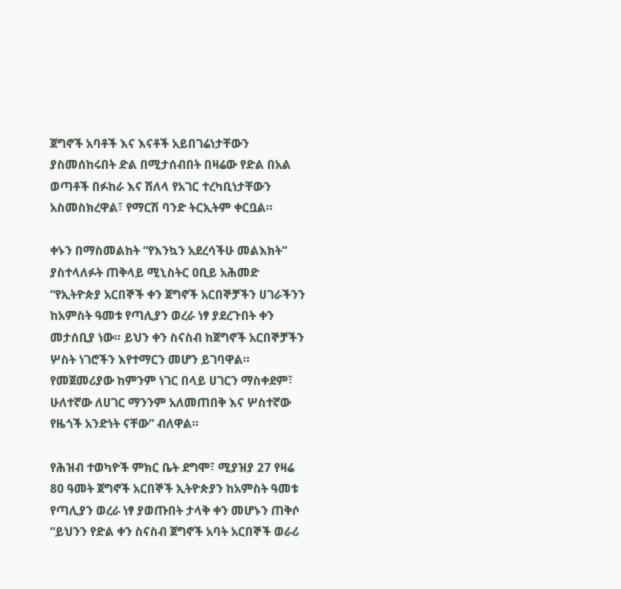ጀግኖች አባቶች እና እናቶች አይበገሬነታቸውን ያስመሰከሩበት ድል በሚታሰብበት በዛሬው የድል በአል ወጣቶች በፉከራ እና ሽለላ የአገር ተረካቢነታቸውን አስመስክረዋል፣ የማርሽ ባንድ ትርኢትም ቀርቧል።

ቀኑን በማስመልከት “የእንኳን አደረሳችሁ መልእክት” ያስተላለፉት ጠቅላይ ሚኒስትር ዐቢይ አሕመድ “የኢትዮጵያ አርበኞች ቀን ጀግኖች አርበኞቻችን ሀገራችንን ከአምስት ዓመቱ የጣሊያን ወረራ ነፃ ያደረጉበት ቀን መታሰቢያ ነው። ይህን ቀን ስናስብ ከጀግኖች አርበኞቻችን ሦስት ነገሮችን እየተማርን መሆን ይገባዋል። የመጀመሪያው ከምንም ነገር በላይ ሀገርን ማስቀደም፣ ሁለተኛው ለሀገር ማንንም አለመጠበቅ እና ሦስተኛው የዜጎች አንድነት ናቸው” ብለዋል።

የሕዝብ ተወካዮች ምክር ቤት ደግሞ፣ ሚያዝያ 27 የዛሬ 80 ዓመት ጀግኖች አርበኞች ኢትዮጵያን ከአምስት ዓመቱ የጣሊያን ወረራ ነፃ ያወጡበት ታላቅ ቀን መሆኑን ጠቅሶ “ይህንን የድል ቀን ስናስብ ጀግኖች አባት አርበኞች ወራሪ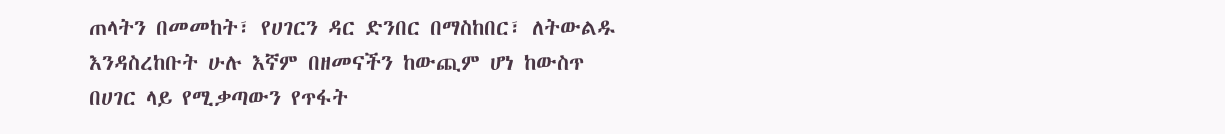ጠላትን በመመከት፣ የሀገርን ዳር ድንበር በማስከበር፣ ለትውልዱ እንዳስረከቡት ሁሉ እኛም በዘመናችን ከውጪም ሆነ ከውስጥ በሀገር ላይ የሚቃጣውን የጥፋት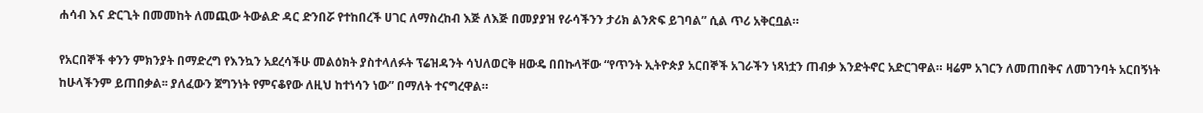ሐሳብ እና ድርጊት በመመከት ለመጪው ትውልድ ዳር ድንበሯ የተከበረች ሀገር ለማስረከብ እጅ ለእጅ በመያያዝ የራሳችንን ታሪክ ልንጽፍ ይገባል” ሲል ጥሪ አቅርቧል።

የአርበኞች ቀንን ምክንያት በማድረግ የእንኳን አደረሳችሁ መልዕክት ያስተላለፉት ፕሬዝዳንት ሳህለወርቅ ዘውዴ በበኩላቸው “የጥንት ኢትዮጵያ አርበኞች አገራችን ነጻነቷን ጠብቃ እንድትኖር አድርገዋል። ዛሬም አገርን ለመጠበቅና ለመገንባት አርበኝነት ከሁላችንም ይጠበቃል፡፡ ያለፈውን ጀግንነት የምናቆየው ለዚህ ከተነሳን ነው” በማለት ተናግረዋል።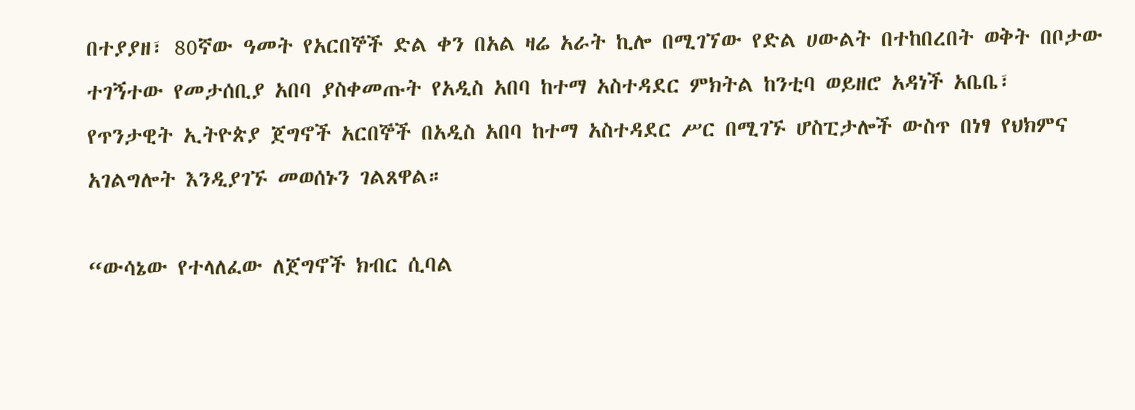በተያያዘ፣ 80ኛው ዓመት የአርበኞች ድል ቀን በአል ዛሬ አራት ኪሎ በሚገኘው የድል ሀውልት በተከበረበት ወቅት በቦታው ተገኝተው የመታሰቢያ አበባ ያስቀመጡት የአዲስ አበባ ከተማ አስተዳደር ምክትል ከንቲባ ወይዘሮ አዳነች አቤቤ፣
የጥንታዊት ኢትዮጵያ ጀግኖች አርበኞች በአዲስ አበባ ከተማ አስተዳደር ሥር በሚገኙ ሆስፒታሎች ውስጥ በነፃ የህክምና አገልግሎት እንዲያገኙ መወሰኑን ገልጸዋል።

“ውሳኔው የተላለፈው ለጀግኖች ክብር ሲባል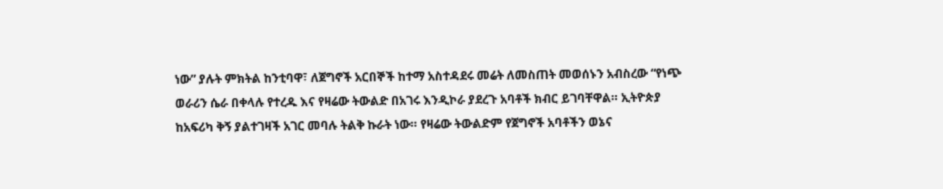ነው” ያሉት ምክትል ከንቲባዋ፣ ለጀግኖች አርበኞች ከተማ አስተዳደሩ መሬት ለመስጠት መወሰኑን አብስረው “የነጭ ወራሪን ሴራ በቀላሉ የተረዱ እና የዛሬው ትውልድ በአገሩ እንዲኮራ ያደረጉ አባቶች ክብር ይገባቸዋል። ኢትዮጵያ ከአፍሪካ ቅኝ ያልተገዛች አገር መባሉ ትልቅ ኩራት ነው። የዛሬው ትውልድም የጀግኖች አባቶችን ወኔና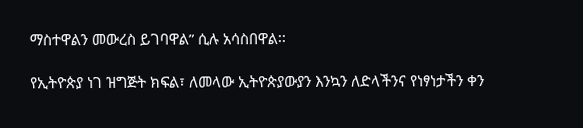ማስተዋልን መውረስ ይገባዋል” ሲሉ አሳስበዋል፡፡

የኢትዮጵያ ነገ ዝግጅት ክፍል፣ ለመላው ኢትዮጵያውያን እንኳን ለድላችንና የነፃነታችን ቀን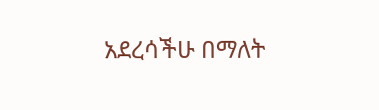አደረሳችሁ በማለት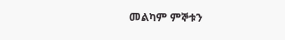መልካም ምኞቱን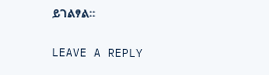ይገልፃል።

LEAVE A REPLY